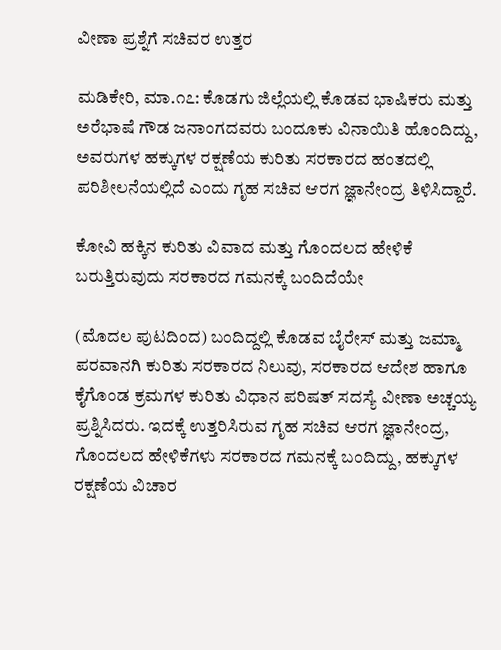ವೀಣಾ ಪ್ರಶ್ನೆಗೆ ಸಚಿವರ ಉತ್ತರ

ಮಡಿಕೇರಿ, ಮಾ.೧೭: ಕೊಡಗು ಜಿಲ್ಲೆಯಲ್ಲಿ ಕೊಡವ ಭಾಷಿಕರು ಮತ್ತು ಅರೆಭಾಷೆ ಗೌಡ ಜನಾಂಗದವರು ಬಂದೂಕು ವಿನಾಯಿತಿ ಹೊಂದಿದ್ದು, ಅವರುಗಳ ಹಕ್ಕುಗಳ ರಕ್ಷಣೆಯ ಕುರಿತು ಸರಕಾರದ ಹಂತದಲ್ಲಿ ಪರಿಶೀಲನೆಯಲ್ಲಿದೆ ಎಂದು ಗೃಹ ಸಚಿವ ಆರಗ ಜ್ಞಾನೇಂದ್ರ ತಿಳಿಸಿದ್ದಾರೆ.

ಕೋವಿ ಹಕ್ಕಿನ ಕುರಿತು ವಿವಾದ ಮತ್ತು ಗೊಂದಲದ ಹೇಳಿಕೆ ಬರುತ್ತಿರುವುದು ಸರಕಾರದ ಗಮನಕ್ಕೆ ಬಂದಿದೆಯೇ

(ಮೊದಲ ಪುಟದಿಂದ) ಬಂದಿದ್ದಲ್ಲಿ ಕೊಡವ ಬೈರೇಸ್ ಮತ್ತು ಜಮ್ಮಾ ಪರವಾನಗಿ ಕುರಿತು ಸರಕಾರದ ನಿಲುವು, ಸರಕಾರದ ಆದೇಶ ಹಾಗೂ ಕೈಗೊಂಡ ಕ್ರಮಗಳ ಕುರಿತು ವಿಧಾನ ಪರಿಷತ್ ಸದಸ್ಯೆ ವೀಣಾ ಅಚ್ಚಯ್ಯ ಪ್ರಶ್ನಿಸಿದರು. ಇದಕ್ಕೆ ಉತ್ತರಿಸಿರುವ ಗೃಹ ಸಚಿವ ಆರಗ ಜ್ಞಾನೇಂದ್ರ, ಗೊಂದಲದ ಹೇಳಿಕೆಗಳು ಸರಕಾರದ ಗಮನಕ್ಕೆ ಬಂದಿದ್ದು, ಹಕ್ಕುಗಳ ರಕ್ಷಣೆಯ ವಿಚಾರ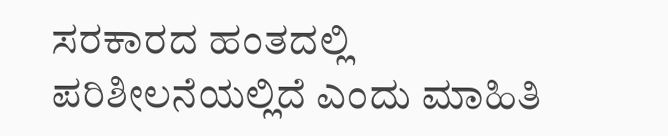ಸರಕಾರದ ಹಂತದಲ್ಲಿ ಪರಿಶೀಲನೆಯಲ್ಲಿದೆ ಎಂದು ಮಾಹಿತಿ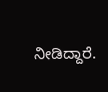ನೀಡಿದ್ದಾರೆ.